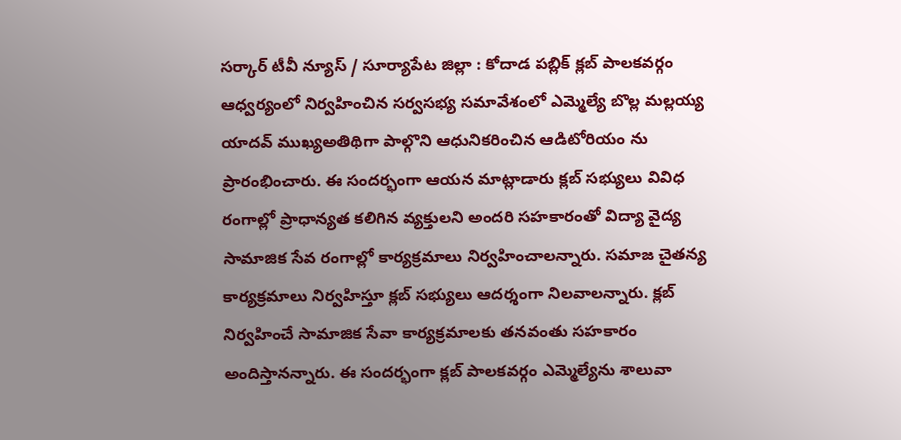సర్కార్ టీవీ న్యూస్ / సూర్యాపేట జిల్లా : కోదాడ పబ్లిక్ క్లబ్ పాలకవర్గం ఆధ్వర్యంలో నిర్వహించిన సర్వసభ్య సమావేశంలో ఎమ్మెల్యే బొల్ల మల్లయ్య యాదవ్ ముఖ్యఅతిథిగా పాల్గొని ఆధునికరించిన ఆడిటోరియం ను ప్రారంభించారు. ఈ సందర్భంగా ఆయన మాట్లాడారు క్లబ్ సభ్యులు వివిధ రంగాల్లో ప్రాధాన్యత కలిగిన వ్యక్తులని అందరి సహకారంతో విద్యా వైద్య సామాజిక సేవ రంగాల్లో కార్యక్రమాలు నిర్వహించాలన్నారు. సమాజ చైతన్య కార్యక్రమాలు నిర్వహిస్తూ క్లబ్ సభ్యులు ఆదర్శంగా నిలవాలన్నారు. క్లబ్ నిర్వహించే సామాజిక సేవా కార్యక్రమాలకు తనవంతు సహకారం అందిస్తానన్నారు. ఈ సందర్భంగా క్లబ్ పాలకవర్గం ఎమ్మెల్యేను శాలువా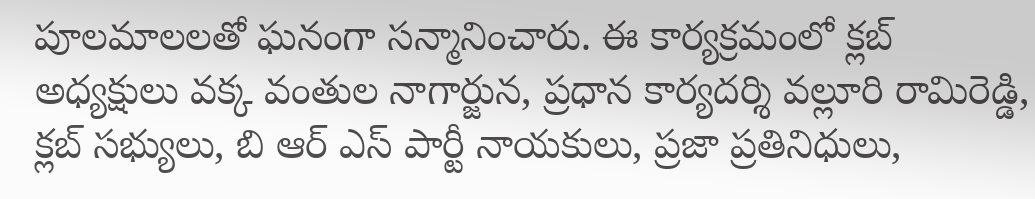పూలమాలలతో ఘనంగా సన్మానించారు. ఈ కార్యక్రమంలో క్లబ్ అధ్యక్షులు వక్క వంతుల నాగార్జున, ప్రధాన కార్యదర్శి వల్లూరి రామిరెడ్డి, క్లబ్ సభ్యులు, బి ఆర్ ఎస్ పార్టీ నాయకులు, ప్రజా ప్రతినిధులు,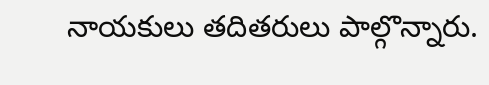నాయకులు తదితరులు పాల్గొన్నారు.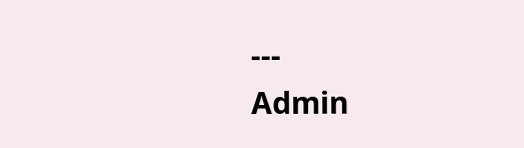---
Admin